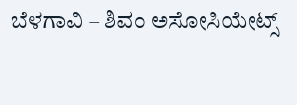ಬೆಳಗಾವಿ – ಶಿವಂ ಅಸೋಸಿಯೇಟ್ಸ್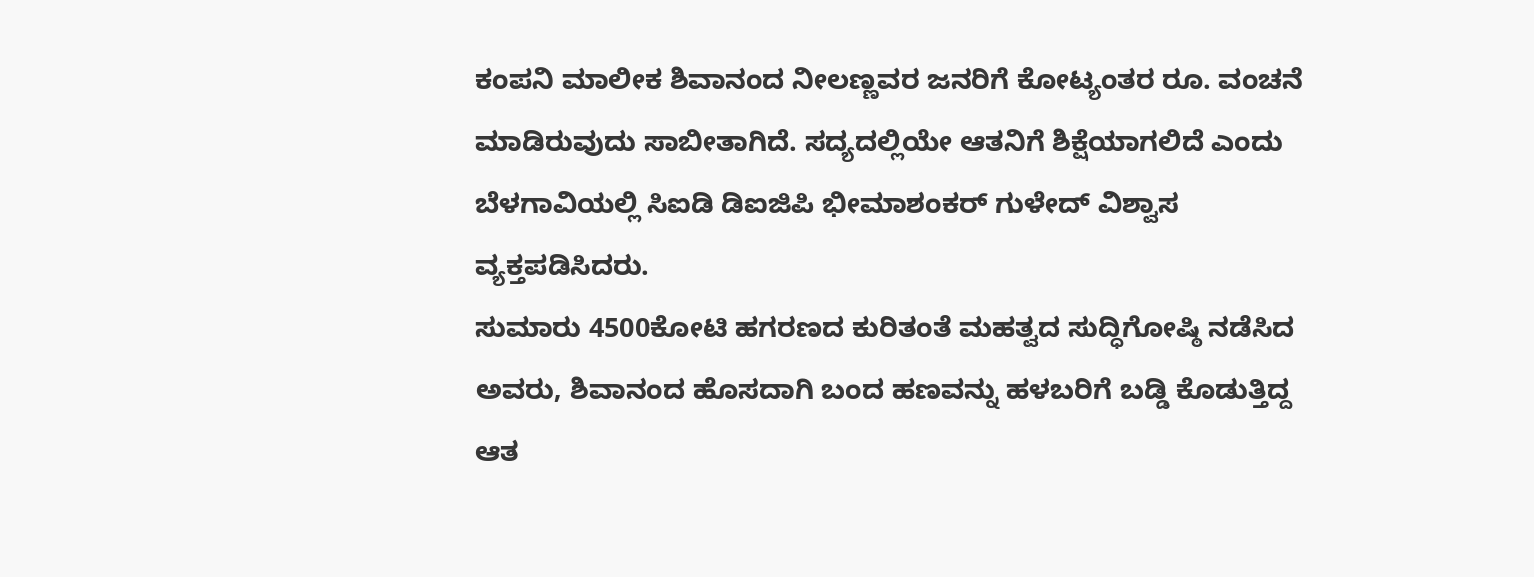ಕಂಪನಿ ಮಾಲೀಕ ಶಿವಾನಂದ ನೀಲಣ್ಣವರ ಜನರಿಗೆ ಕೋಟ್ಯಂತರ ರೂ. ವಂಚನೆ ಮಾಡಿರುವುದು ಸಾಬೀತಾಗಿದೆ. ಸದ್ಯದಲ್ಲಿಯೇ ಆತನಿಗೆ ಶಿಕ್ಷೆಯಾಗಲಿದೆ ಎಂದು ಬೆಳಗಾವಿಯಲ್ಲಿ ಸಿಐಡಿ ಡಿಐಜಿಪಿ ಭೀಮಾಶಂಕರ್ ಗುಳೇದ್ ವಿಶ್ವಾಸ ವ್ಯಕ್ತಪಡಿಸಿದರು.
ಸುಮಾರು 4500ಕೋಟಿ ಹಗರಣದ ಕುರಿತಂತೆ ಮಹತ್ವದ ಸುದ್ಧಿಗೋಷ್ಠಿ ನಡೆಸಿದ ಅವರು, ಶಿವಾನಂದ ಹೊಸದಾಗಿ ಬಂದ ಹಣವನ್ನು ಹಳಬರಿಗೆ ಬಡ್ಡಿ ಕೊಡುತ್ತಿದ್ದ
ಆತ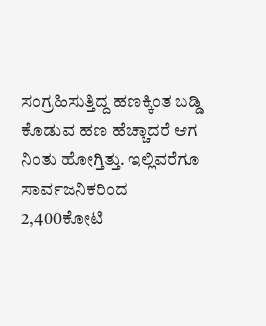ಸಂಗ್ರಹಿಸುತ್ತಿದ್ದ ಹಣಕ್ಕಿಂತ ಬಡ್ಡಿ ಕೊಡುವ ಹಣ ಹೆಚ್ಚಾದರೆ ಆಗ ನಿಂತು ಹೋಗ್ತಿತ್ತು. ಇಲ್ಲಿವರೆಗೂ ಸಾರ್ವಜನಿಕರಿಂದ 2,400ಕೋಟಿ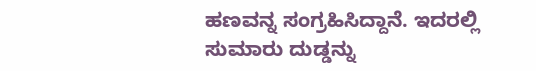ಹಣವನ್ನ ಸಂಗ್ರಹಿಸಿದ್ದಾನೆ. ಇದರಲ್ಲಿ ಸುಮಾರು ದುಡ್ಡನ್ನು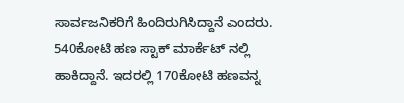ಸಾರ್ವಜನಿಕರಿಗೆ ಹಿಂದಿರುಗಿಸಿದ್ದಾನೆ ಎಂದರು.
540ಕೋಟಿ ಹಣ ಸ್ಟಾಕ್ ಮಾರ್ಕೆಟ್ ನಲ್ಲಿ ಹಾಕಿದ್ದಾನೆ. ಇದರಲ್ಲಿ 170ಕೋಟಿ ಹಣವನ್ನ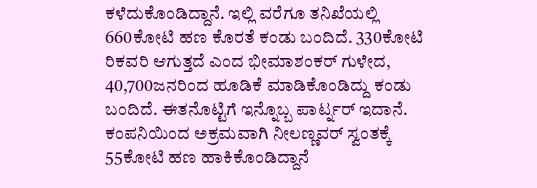ಕಳೆದುಕೊಂಡಿದ್ದಾನೆ. ಇಲ್ಲಿ ವರೆಗೂ ತನಿಖೆಯಲ್ಲಿ 660ಕೋಟಿ ಹಣ ಕೊರತೆ ಕಂಡು ಬಂದಿದೆ. 330ಕೋಟಿ ರಿಕವರಿ ಆಗುತ್ತದೆ ಎಂದ ಭೀಮಾಶಂಕರ್ ಗುಳೇದ, 40,700ಜನರಿಂದ ಹೂಡಿಕೆ ಮಾಡಿಕೊಂಡಿದ್ದು ಕಂಡು ಬಂದಿದೆ. ಈತನೊಟ್ಟಿಗೆ ಇನ್ನೊಬ್ಬ ಪಾರ್ಟ್ನರ್ ಇದಾನೆ. ಕಂಪನಿಯಿಂದ ಅಕ್ರಮವಾಗಿ ನೀಲಣ್ಣವರ್ ಸ್ವಂತಕ್ಕೆ 55ಕೋಟಿ ಹಣ ಹಾಕಿಕೊಂಡಿದ್ದಾನೆ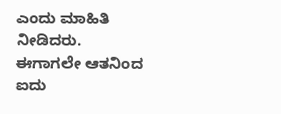ಎಂದು ಮಾಹಿತಿ ನೀಡಿದರು.
ಈಗಾಗಲೇ ಆತನಿಂದ ಐದು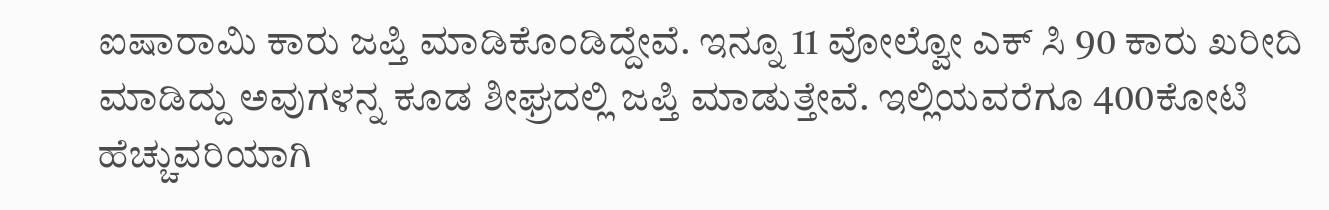ಐಷಾರಾಮಿ ಕಾರು ಜಪ್ತಿ ಮಾಡಿಕೊಂಡಿದ್ದೇವೆ. ಇನ್ನೂ 11 ವೋಲ್ವೋ ಎಕ್ ಸಿ 90 ಕಾರು ಖರೀದಿ ಮಾಡಿದ್ದು ಅವುಗಳನ್ನ ಕೂಡ ಶೀಘ್ರದಲ್ಲಿ ಜಪ್ತಿ ಮಾಡುತ್ತೇವೆ. ಇಲ್ಲಿಯವರೆಗೂ 400ಕೋಟಿ ಹೆಚ್ಚುವರಿಯಾಗಿ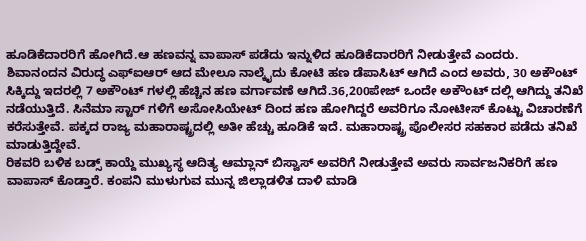ಹೂಡಿಕೆದಾರರಿಗೆ ಹೋಗಿದೆ.ಆ ಹಣವನ್ನ ವಾಪಾಸ್ ಪಡೆದು ಇನ್ನುಳಿದ ಹೂಡಿಕೆದಾರರಿಗೆ ನೀಡುತ್ತೇವೆ ಎಂದರು.
ಶಿವಾನಂದನ ವಿರುದ್ಧ ಎಫ್ಐಆರ್ ಆದ ಮೇಲೂ ನಾಲ್ಕೈದು ಕೋಟಿ ಹಣ ಡೆಪಾಸಿಟ್ ಆಗಿದೆ ಎಂದ ಅವರು, 30 ಅಕೌಂಟ್ ಸಿಕ್ಕಿದ್ದು ಇದರಲ್ಲಿ 7 ಅಕೌಂಟ್ ಗಳಲ್ಲಿ ಹೆಚ್ಚಿನ ಹಣ ವರ್ಗಾವಣೆ ಆಗಿದೆ.36,200ಪೇಜ್ ಒಂದೇ ಅಕೌಂಟ್ ದಲ್ಲಿ ಆಗಿದ್ದು ತನಿಖೆ ನಡೆಯುತ್ತಿದೆ. ಸಿನೆಮಾ ಸ್ಟಾರ್ ಗಳಿಗೆ ಅಸೋಸಿಯೇಟ್ ದಿಂದ ಹಣ ಹೋಗಿದ್ದರೆ ಅವರಿಗೂ ನೋಟೀಸ್ ಕೊಟ್ಟು ವಿಚಾರಣೆಗೆ ಕರೆಸುತ್ತೇವೆ. ಪಕ್ಕದ ರಾಜ್ಯ ಮಹಾರಾಷ್ಟ್ರದಲ್ಲಿ ಅತೀ ಹೆಚ್ಚು ಹೂಡಿಕೆ ಇದೆ. ಮಹಾರಾಷ್ಟ್ರ ಪೊಲೀಸರ ಸಹಕಾರ ಪಡೆದು ತನಿಖೆ ಮಾಡುತ್ತಿದ್ದೇವೆ.
ರಿಕವರಿ ಬಳಿಕ ಬಡ್ಸ್ ಕಾಯ್ದೆ ಮುಖ್ಯಸ್ಥ ಆದಿತ್ಯ ಆಮ್ಲಾನ್ ಬಿಸ್ವಾಸ್ ಅವರಿಗೆ ನೀಡುತ್ತೇವೆ ಅವರು ಸಾರ್ವಜನಿಕರಿಗೆ ಹಣ ವಾಪಾಸ್ ಕೊಡ್ತಾರೆ. ಕಂಪನಿ ಮುಳುಗುವ ಮುನ್ನ ಜಿಲ್ಲಾಡಳಿತ ದಾಳಿ ಮಾಡಿ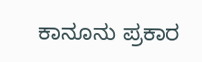ಕಾನೂನು ಪ್ರಕಾರ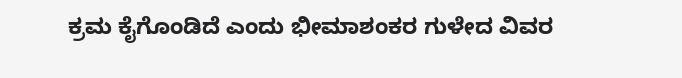ಕ್ರಮ ಕೈಗೊಂಡಿದೆ ಎಂದು ಭೀಮಾಶಂಕರ ಗುಳೇದ ವಿವರ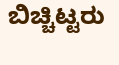ಬಿಚ್ಚಿಟ್ಟರು